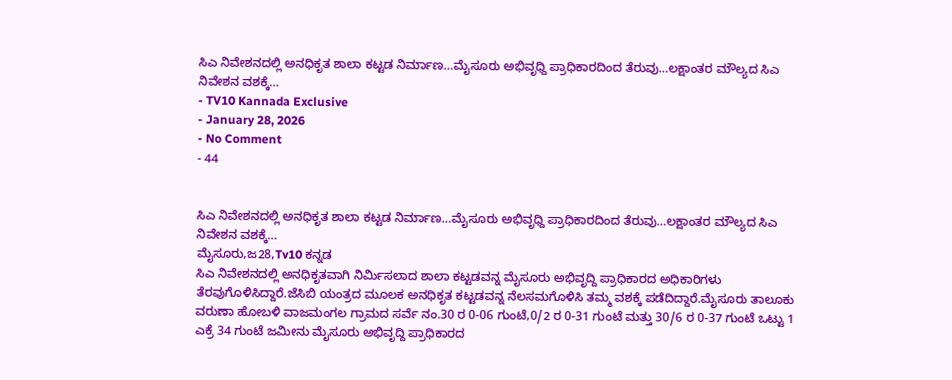ಸಿಎ ನಿವೇಶನದಲ್ಲಿ ಅನಧಿಕೃತ ಶಾಲಾ ಕಟ್ಟಡ ನಿರ್ಮಾಣ…ಮೈಸೂರು ಅಭಿವೃಧ್ದಿ ಪ್ರಾಧಿಕಾರದಿಂದ ತೆರುವು…ಲಕ್ಷಾಂತರ ಮೌಲ್ಯದ ಸಿಎ ನಿವೇಶನ ವಶಕ್ಕೆ…
- TV10 Kannada Exclusive
- January 28, 2026
- No Comment
- 44


ಸಿಎ ನಿವೇಶನದಲ್ಲಿ ಅನಧಿಕೃತ ಶಾಲಾ ಕಟ್ಟಡ ನಿರ್ಮಾಣ…ಮೈಸೂರು ಅಭಿವೃಧ್ದಿ ಪ್ರಾಧಿಕಾರದಿಂದ ತೆರುವು…ಲಕ್ಷಾಂತರ ಮೌಲ್ಯದ ಸಿಎ ನಿವೇಶನ ವಶಕ್ಕೆ…
ಮೈಸೂರು,ಜ28,Tv10 ಕನ್ನಡ
ಸಿಎ ನಿವೇಶನದಲ್ಲಿ ಅನಧಿಕೃತವಾಗಿ ನಿರ್ಮಿಸಲಾದ ಶಾಲಾ ಕಟ್ಟಡವನ್ನ ಮೈಸೂರು ಅಭಿವೃದ್ದಿ ಪ್ರಾಧಿಕಾರದ ಅಧಿಕಾರಿಗಳು ತೆರವುಗೊಳಿಸಿದ್ದಾರೆ.ಜೆಸಿಬಿ ಯಂತ್ರದ ಮೂಲಕ ಅನಧಿಕೃತ ಕಟ್ಟಡವನ್ನ ನೆಲಸಮಗೊಳಿಸಿ ತಮ್ಮ ವಶಕ್ಕೆ ಪಡೆದಿದ್ದಾರೆ.ಮೈಸೂರು ತಾಲೂಕು ವರುಣಾ ಹೋಬಳಿ ವಾಜಮಂಗಲ ಗ್ರಾಮದ ಸರ್ವೆ ನಂ.30 ರ 0-06 ಗುಂಟೆ,0/2 ರ 0-31 ಗುಂಟೆ ಮತ್ತು 30/6 ರ 0-37 ಗುಂಟೆ ಒಟ್ಟು 1 ಎಕ್ರೆ 34 ಗುಂಟೆ ಜಮೀನು ಮೈಸೂರು ಅಭಿವೃದ್ದಿ ಪ್ರಾಧಿಕಾರದ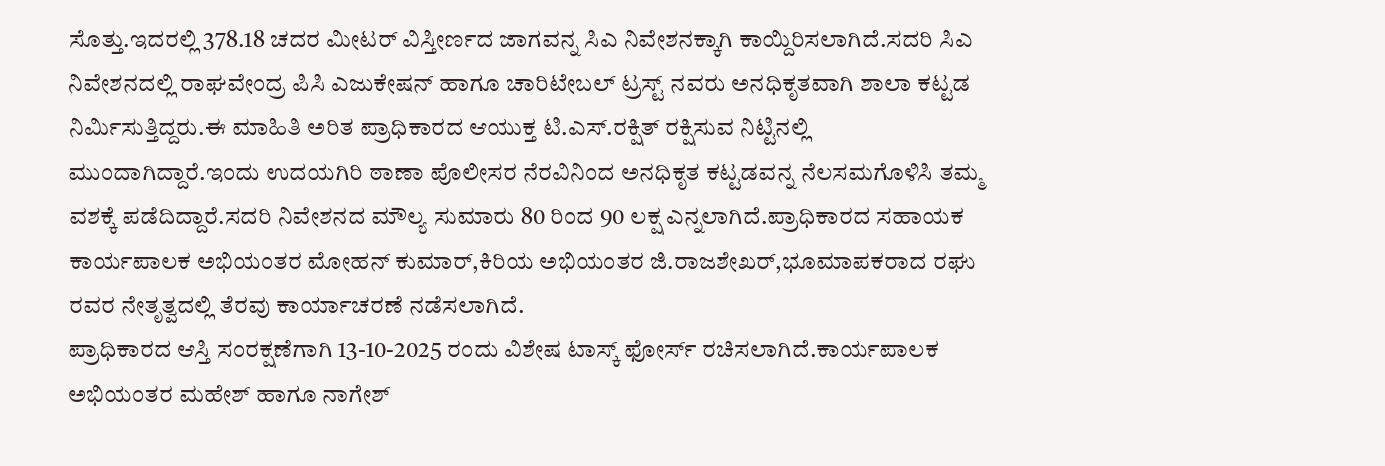ಸೊತ್ತು.ಇದರಲ್ಲಿ 378.18 ಚದರ ಮೀಟರ್ ವಿಸ್ತೀರ್ಣದ ಜಾಗವನ್ನ ಸಿಎ ನಿವೇಶನಕ್ಕಾಗಿ ಕಾಯ್ದಿರಿಸಲಾಗಿದೆ.ಸದರಿ ಸಿಎ ನಿವೇಶನದಲ್ಲಿ ರಾಘವೇಂದ್ರ ಪಿಸಿ ಎಜುಕೇಷನ್ ಹಾಗೂ ಚಾರಿಟೇಬಲ್ ಟ್ರಸ್ಟ್ ನವರು ಅನಧಿಕೃತವಾಗಿ ಶಾಲಾ ಕಟ್ಟಡ ನಿರ್ಮಿಸುತ್ತಿದ್ದರು.ಈ ಮಾಹಿತಿ ಅರಿತ ಪ್ರಾಧಿಕಾರದ ಆಯುಕ್ತ ಟಿ.ಎಸ್.ರಕ್ಷಿತ್ ರಕ್ಷಿಸುವ ನಿಟ್ಟಿನಲ್ಲಿ ಮುಂದಾಗಿದ್ದಾರೆ.ಇಂದು ಉದಯಗಿರಿ ಠಾಣಾ ಪೊಲೀಸರ ನೆರವಿನಿಂದ ಅನಧಿಕೃತ ಕಟ್ಟಡವನ್ನ ನೆಲಸಮಗೊಳಿಸಿ ತಮ್ಮ ವಶಕ್ಕೆ ಪಡೆದಿದ್ದಾರೆ.ಸದರಿ ನಿವೇಶನದ ಮೌಲ್ಯ ಸುಮಾರು 80 ರಿಂದ 90 ಲಕ್ಷ ಎನ್ನಲಾಗಿದೆ.ಪ್ರಾಧಿಕಾರದ ಸಹಾಯಕ ಕಾರ್ಯಪಾಲಕ ಅಭಿಯಂತರ ಮೋಹನ್ ಕುಮಾರ್,ಕಿರಿಯ ಅಭಿಯಂತರ ಜಿ.ರಾಜಶೇಖರ್,ಭೂಮಾಪಕರಾದ ರಘು ರವರ ನೇತೃತ್ವದಲ್ಲಿ ತೆರವು ಕಾರ್ಯಾಚರಣೆ ನಡೆಸಲಾಗಿದೆ.
ಪ್ರಾಧಿಕಾರದ ಆಸ್ತಿ ಸಂರಕ್ಷಣೆಗಾಗಿ 13-10-2025 ರಂದು ವಿಶೇಷ ಟಾಸ್ಕ್ ಫೋರ್ಸ್ ರಚಿಸಲಾಗಿದೆ.ಕಾರ್ಯಪಾಲಕ ಅಭಿಯಂತರ ಮಹೇಶ್ ಹಾಗೂ ನಾಗೇಶ್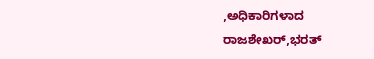,ಅಧಿಕಾರಿಗಳಾದ ರಾಜಶೇಖರ್,ಭರತ್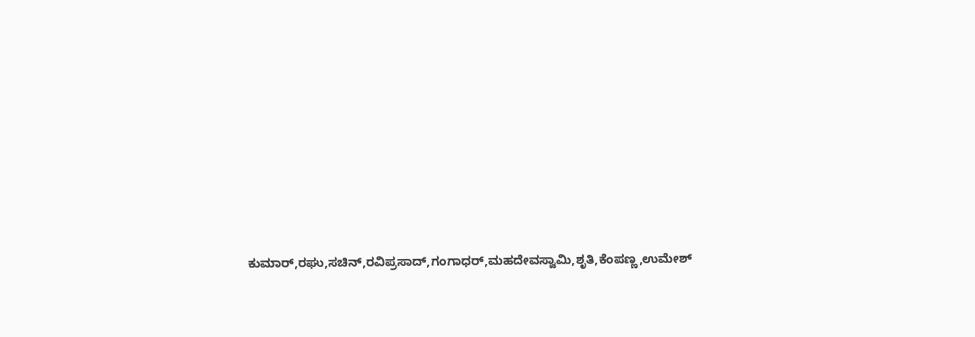ಕುಮಾರ್,ರಘು,ಸಚಿನ್,ರವಿಪ್ರಸಾದ್,ಗಂಗಾಧರ್,ಮಹದೇವಸ್ವಾಮಿ,ಶೃತಿ,ಕೆಂಪಣ್ಣ,ಉಮೇಶ್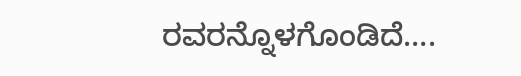ರವರನ್ನೊಳಗೊಂಡಿದೆ….